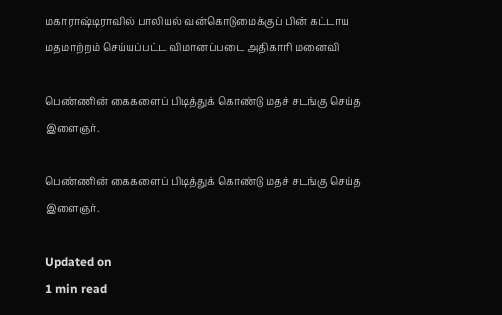மகாராஷ்டிராவில் பாலியல் வன்கொடுமைக்குப் பின் கட்டாய மதமாற்றம் செய்யப்பட்ட விமானப்படை அதிகாரி மனைவி

பெண்ணின் கைகளைப் பிடித்துக் கொண்டு மதச் சடங்கு செய்த இளைஞர்.

பெண்ணின் கைகளைப் பிடித்துக் கொண்டு மதச் சடங்கு செய்த இளைஞர்.

Updated on
1 min read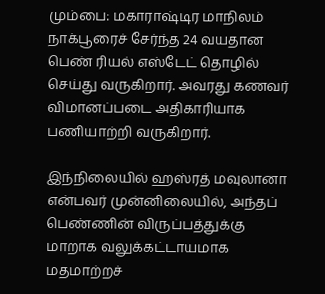மும்பை: மகாராஷ்டிர மாநிலம் நாக்பூரைச் சேர்ந்த 24 வயதான பெண் ரியல் எஸ்டேட் தொழில் செய்து வருகிறார். அவரது கணவர் விமானப்படை அதிகாரியாக பணியாற்றி வருகிறார்.

இந்நிலையில் ஹஸ்ரத் மவுலானா என்பவர் முன்னிலையில், அந்தப் பெண்ணின் விருப்பத்துக்கு மாறாக வலுக்கட்டாயமாக மதமாற்றச்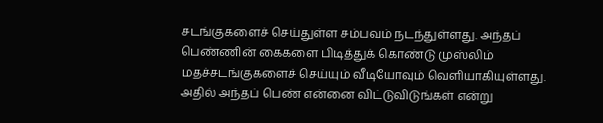சடங்குகளைச் செய்துள்ள சம்பவம் நடந்துள்ளது. அந்தப் பெண்ணின் கைகளை பிடித்துக் கொண்டு முஸ்லிம் மதச்சடங்குகளைச் செய்யும் வீடியோவும் வெளியாகியுள்ளது. அதில் அந்தப் பெண் என்னை விட்டுவிடுங்கள் என்று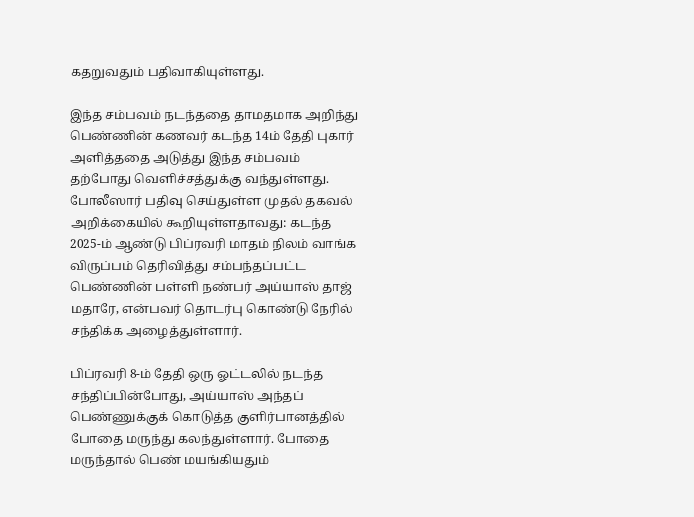கதறுவதும் பதிவாகியுள்ளது.

இந்த சம்பவம் நடந்ததை தாமதமாக அறிந்து பெண்ணின் கணவர் கடந்த 14ம் தேதி புகார் அளித்ததை அடுத்து இந்த சம்பவம் தற்போது வெளிச்சத்துக்கு வந்துள்ளது. போலீஸார் பதிவு செய்துள்ள முதல் தகவல் அறிக்கையில் கூறியுள்ளதாவது: கடந்த 2025-ம் ஆண்டு பிப்ரவரி மாதம் நிலம் வாங்க விருப்பம் தெரிவித்து சம்பந்தப்பட்ட பெண்ணின் பள்ளி நண்பர் அய்யாஸ் தாஜ் மதாரே, என்பவர் தொடர்பு கொண்டு நேரில் சந்திக்க அழைத்துள்ளார்.

பிப்ரவரி 8-ம் தேதி ஒரு ஓட்டலில் நடந்த சந்திப்பின்போது, அய்யாஸ் அந்தப் பெண்ணுக்குக் கொடுத்த குளிர்பானத்தில் போதை மருந்து கலந்துள்ளார். போதை மருந்தால் பெண் மயங்கியதும்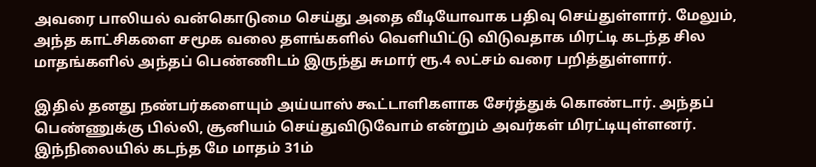அவரை பாலியல் வன்கொடுமை செய்து அதை வீடியோவாக பதிவு செய்துள்ளார். மேலும், அந்த காட்சிகளை சமூக வலை தளங்களில் வெளியிட்டு விடுவதாக மிரட்டி கடந்த சில மாதங்களில் அந்தப் பெண்ணிடம் இருந்து சுமார் ரூ.4 லட்சம் வரை பறித்துள்ளார்.

இதில் தனது நண்பர்களையும் அய்யாஸ் கூட்டாளிகளாக சேர்த்துக் கொண்டார். அந்தப் பெண்ணுக்கு பில்லி, சூனியம் செய்துவிடுவோம் என்றும் அவர்கள் மிரட்டியுள்ளனர். இந்நிலையில் கடந்த மே மாதம் 31ம்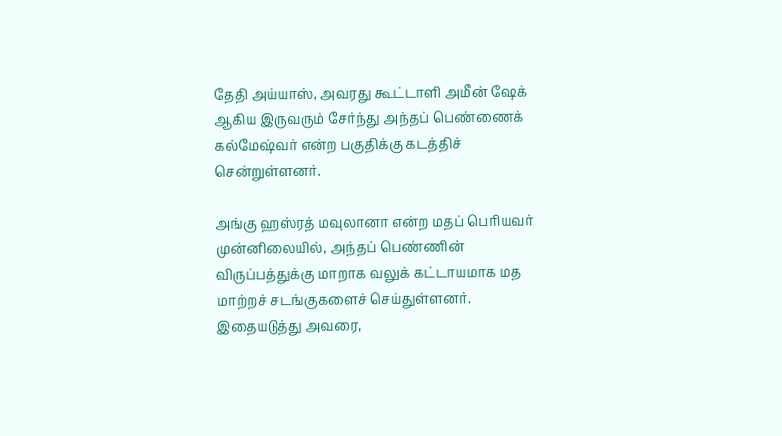தேதி அய்யாஸ், அவரது கூட்டாளி அமீன் ஷேக் ஆகிய இருவரும் சேர்ந்து அந்தப் பெண்ணைக் கல்மேஷ்வர் என்ற பகுதிக்கு கடத்திச் சென்றுள்ளனர்.

அங்கு ஹஸ்ரத் மவுலானா என்ற மதப் பெரியவர் முன்னிலையில், அந்தப் பெண்ணின் விருப்பத்துக்கு மாறாக வலுக் கட்டாயமாக மத மாற்றச் சடங்குகளைச் செய்துள்ளனர். இதையடுத்து அவரை,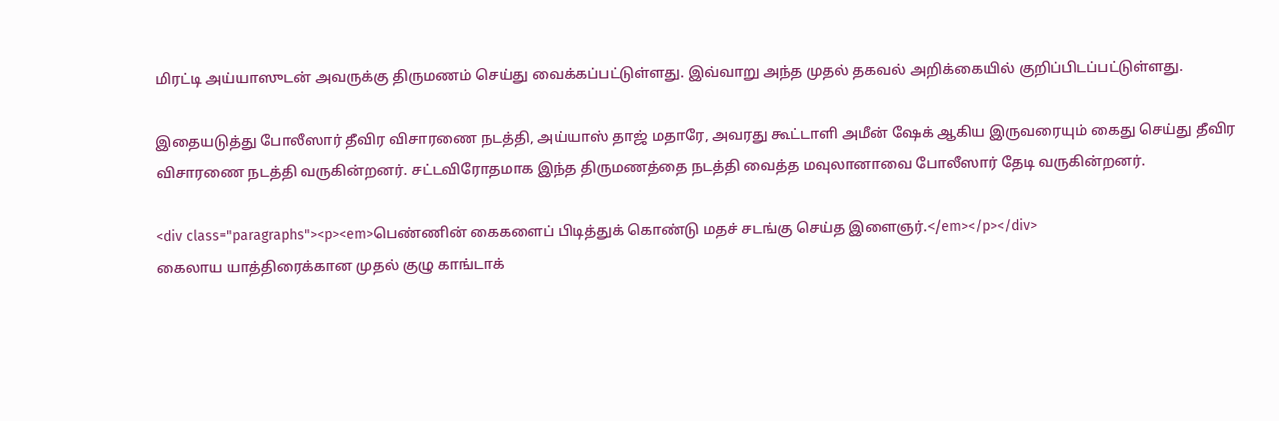மிரட்டி அய்யாஸுடன் அவருக்கு திருமணம் செய்து வைக்கப்பட்டுள்ளது. இவ்வாறு அந்த முதல் தகவல் அறிக்கையில் குறிப்பிடப்பட்டுள்ளது.

இதையடுத்து போலீஸார் தீவிர விசாரணை நடத்தி, அய்யாஸ் தாஜ் மதாரே, அவரது கூட்டாளி அமீன் ஷேக் ஆகிய இருவரையும் கைது செய்து தீவிர விசாரணை நடத்தி வருகின்றனர். சட்டவிரோதமாக இந்த திருமணத்தை நடத்தி வைத்த மவுலானாவை போலீஸார் தேடி வருகின்றனர்.

<div class="paragraphs"><p><em>பெண்ணின் கைகளைப் பிடித்துக் கொண்டு மதச் சடங்கு செய்த இளைஞர்.</em></p></div>
கைலாய யாத்திரைக்கான முதல் குழு காங்டாக்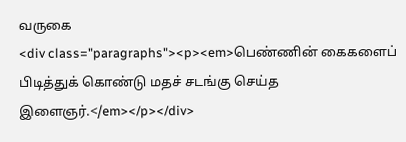வருகை
<div class="paragraphs"><p><em>பெண்ணின் கைகளைப் பிடித்துக் கொண்டு மதச் சடங்கு செய்த இளைஞர்.</em></p></div>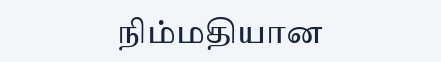நிம்மதியான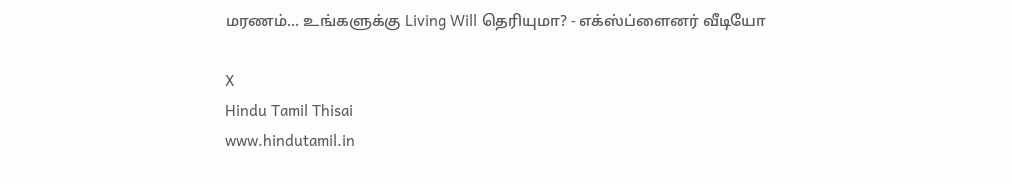மரணம்... உங்களுக்கு Living Will தெரியுமா? - எக்ஸ்ப்ளைனர் வீடியோ

X
Hindu Tamil Thisai
www.hindutamil.in